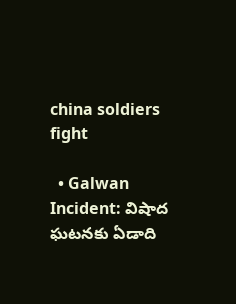china soldiers fight

  • Galwan Incident: విషాద ఘటనకు ఏడాది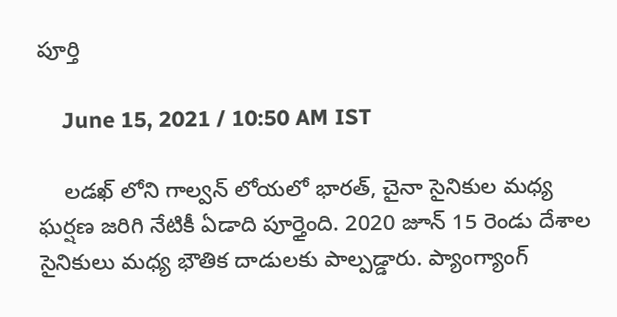పూర్తి

    June 15, 2021 / 10:50 AM IST

    లడఖ్ లోని గాల్వన్ లోయలో భారత్, చైనా సైనికుల మధ్య ఘర్షణ జరిగి నేటికీ ఏడాది పూర్తైంది. 2020 జూన్ 15 రెండు దేశాల సైనికులు మధ్య భౌతిక దాడులకు పాల్పడ్డారు. ప్యాంగ్యాంగ్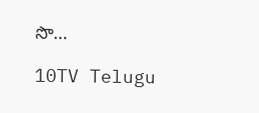సొ…

10TV Telugu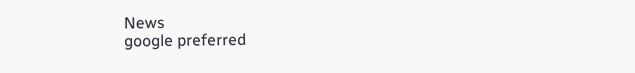News
google preferred